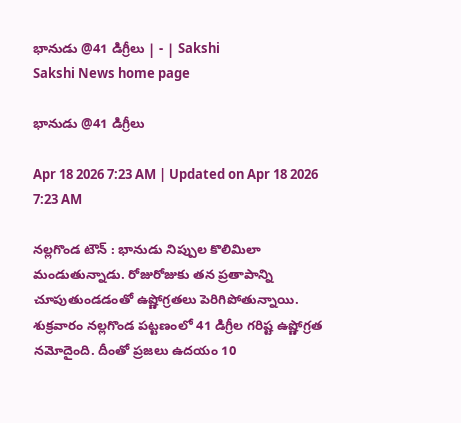భానుడు @41 డిగ్రీలు | - | Sakshi
Sakshi News home page

భానుడు @41 డిగ్రీలు

Apr 18 2026 7:23 AM | Updated on Apr 18 2026 7:23 AM

నల్లగొండ టౌన్‌ : భానుడు నిప్పుల కొలిమిలా మండుతున్నాడు. రోజురోజుకు తన ప్రతాపాన్ని చూపుతుండడంతో ఉష్ణోగ్రతలు పెరిగిపోతున్నాయి. శుక్రవారం నల్లగొండ పట్టణంలో 41 డిగ్రీల గరిష్ట ఉష్ణోగ్రత నమోదైంది. దీంతో ప్రజలు ఉదయం 10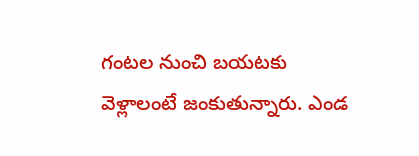గంటల నుంచి బయటకు వెళ్లాలంటే జంకుతున్నారు. ఎండ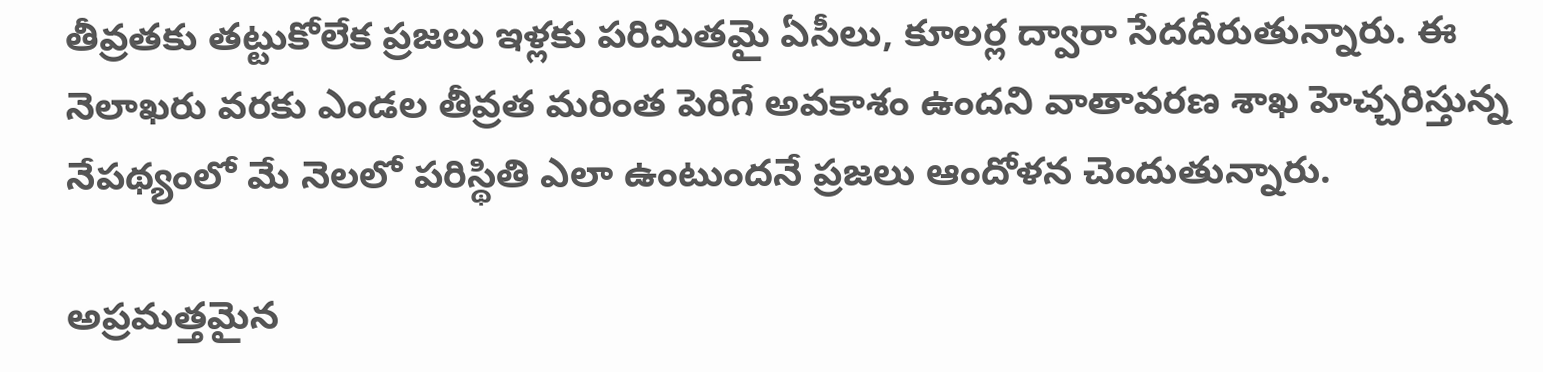తీవ్రతకు తట్టుకోలేక ప్రజలు ఇళ్లకు పరిమితమై ఏసీలు, కూలర్ల ద్వారా సేదదీరుతున్నారు. ఈ నెలాఖరు వరకు ఎండల తీవ్రత మరింత పెరిగే అవకాశం ఉందని వాతావరణ శాఖ హెచ్చరిస్తున్న నేపథ్యంలో మే నెలలో పరిస్థితి ఎలా ఉంటుందనే ప్రజలు ఆందోళన చెందుతున్నారు.

అప్రమత్తమైన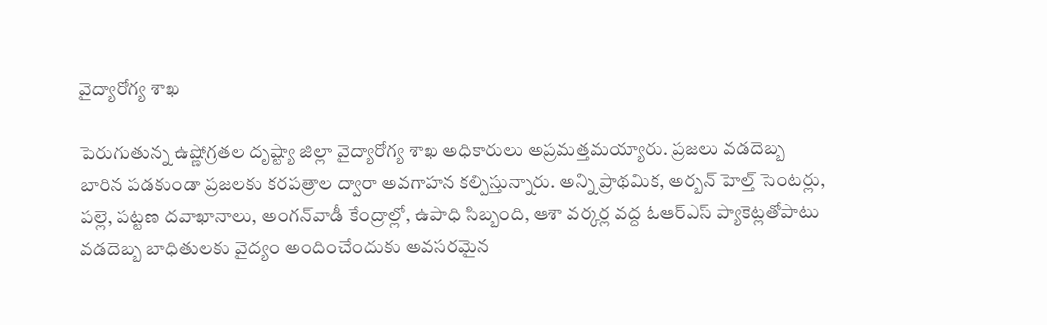వైద్యారోగ్య శాఖ

పెరుగుతున్న ఉష్ణోగ్రతల దృష్ట్యా జిల్లా వైద్యారోగ్య శాఖ అధికారులు అప్రమత్తమయ్యారు. ప్రజలు వడదెబ్బ బారిన పడకుండా ప్రజలకు కరపత్రాల ద్వారా అవగాహన కల్పిస్తున్నారు. అన్ని ప్రాథమిక, అర్బన్‌ హెల్త్‌ సెంటర్లు, పల్లె, పట్టణ దవాఖానాలు, అంగన్‌వాడీ కేంద్రాల్లో, ఉపాధి సిబ్బంది, ఆశా వర్కర్ల వద్ద ఓఆర్‌ఎస్‌ ప్యాకెట్లతోపాటు వడదెబ్బ బాధితులకు వైద్యం అందించేందుకు అవసరమైన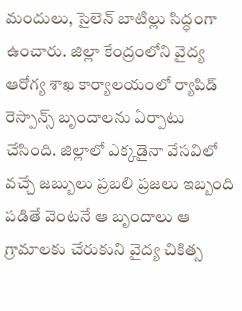మందులు, సైలెన్‌ బాటిల్లు సిద్ధంగా ఉంచారు. జిల్లా కేంద్రంలోని వైద్య ఆరోగ్య శాఖ కార్యాలయంలో ర్యాపిడ్‌ రెస్పాన్స్‌ బృందాలను ఏర్పాటు చేసింది. జిల్లాలో ఎక్కడైనా వేసవిలో వచ్చే జబ్బులు ప్రబలి ప్రజలు ఇబ్బంది పడితే వెంటనే ఆ బృందాలు ఆ గ్రామాలకు చేరుకుని వైద్య చికిత్స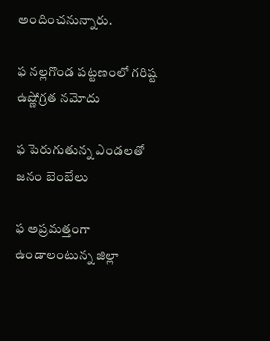అందించనున్నారు.

ఫ నల్లగొండ పట్టణంలో గరిష్ట ఉష్ణోగ్రత నమోదు

ఫ పెరుగుతున్న ఎండలతో జనం బెంబేలు

ఫ అప్రమత్తంగా ఉండాలంటున్న జిల్లా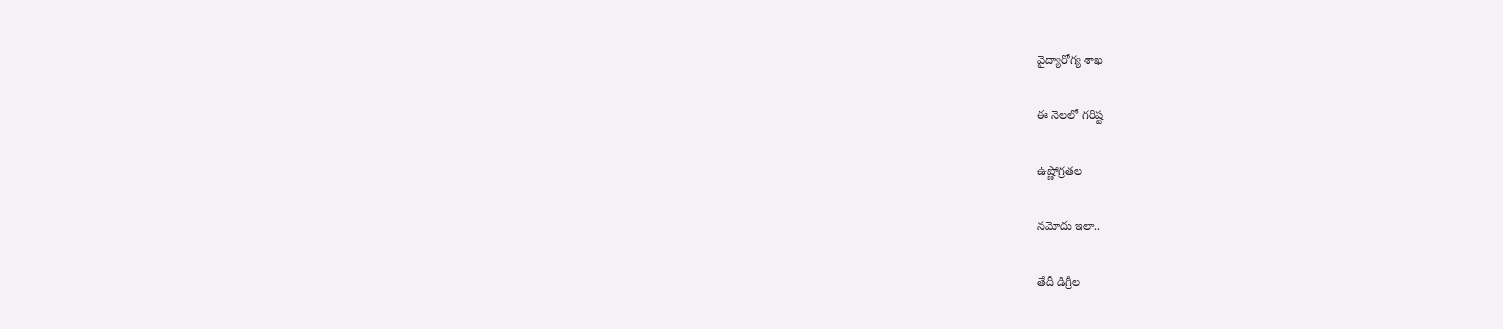వైద్యారోగ్య శాఖ

ఈ నెలలో గరిష్ట

ఉష్ణోగ్రతల

నమోదు ఇలా..

తేదీ డిగ్రీల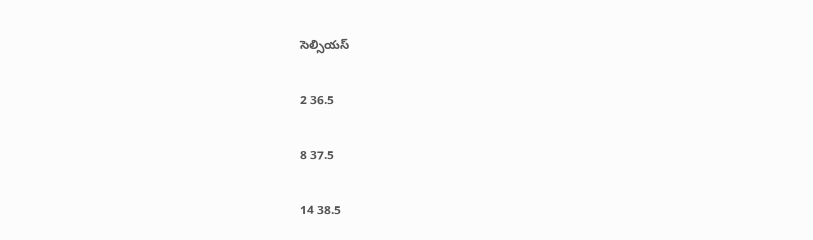సెల్సియస్‌

2 36.5

8 37.5

14 38.5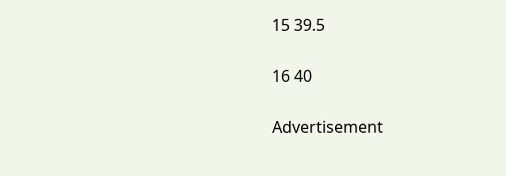15 39.5

16 40

Advertisement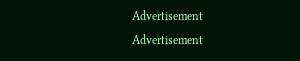Advertisement
Advertisement